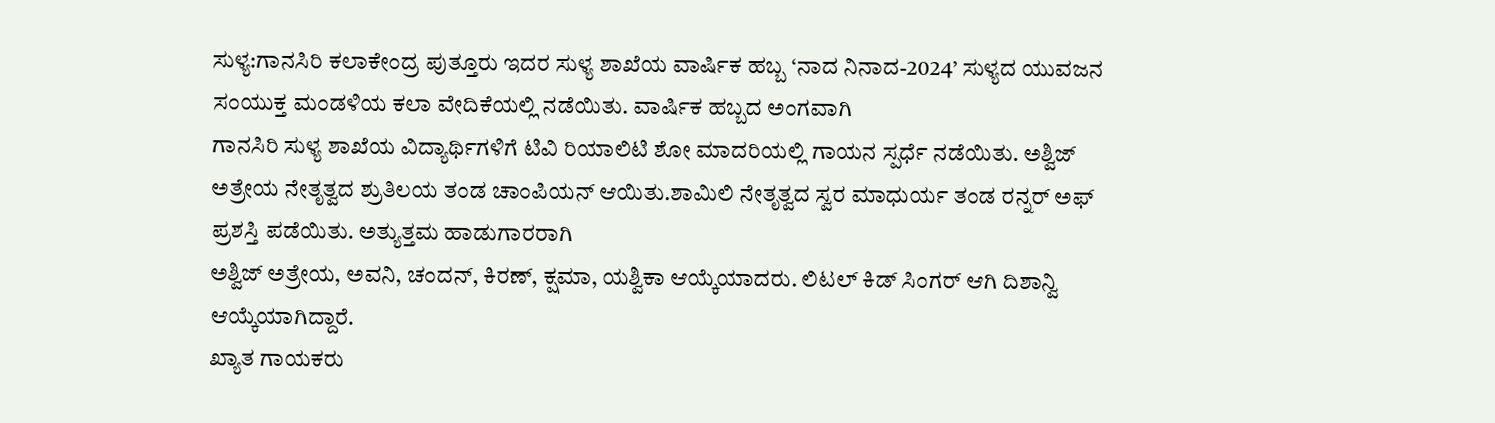ಸುಳ್ಯ:ಗಾನಸಿರಿ ಕಲಾಕೇಂದ್ರ ಪುತ್ತೂರು ಇದರ ಸುಳ್ಯ ಶಾಖೆಯ ವಾರ್ಷಿಕ ಹಬ್ಬ ‘ನಾದ ನಿನಾದ-2024’ ಸುಳ್ಯದ ಯುವಜನ ಸಂಯುಕ್ತ ಮಂಡಳಿಯ ಕಲಾ ವೇದಿಕೆಯಲ್ಲಿ ನಡೆಯಿತು. ವಾರ್ಷಿಕ ಹಬ್ಬದ ಅಂಗವಾಗಿ
ಗಾನಸಿರಿ ಸುಳ್ಯ ಶಾಖೆಯ ವಿದ್ಯಾರ್ಥಿಗಳಿಗೆ ಟಿವಿ ರಿಯಾಲಿಟಿ ಶೋ ಮಾದರಿಯಲ್ಲಿ ಗಾಯನ ಸ್ಪರ್ಧೆ ನಡೆಯಿತು. ಅಶ್ವಿಜ್ ಅತ್ರೇಯ ನೇತೃತ್ವದ ಶ್ರುತಿಲಯ ತಂಡ ಚಾಂಪಿಯನ್ ಆಯಿತು.ಶಾಮಿಲಿ ನೇತೃತ್ವದ ಸ್ವರ ಮಾಧುರ್ಯ ತಂಡ ರನ್ನರ್ ಅಫ್ ಪ್ರಶಸ್ತಿ ಪಡೆಯಿತು. ಅತ್ಯುತ್ತಮ ಹಾಡುಗಾರರಾಗಿ
ಅಶ್ವಿಜ್ ಅತ್ರೇಯ, ಅವನಿ, ಚಂದನ್, ಕಿರಣ್, ಕ್ಷಮಾ, ಯಶ್ವಿಕಾ ಆಯ್ಕೆಯಾದರು. ಲಿಟಲ್ ಕಿಡ್ ಸಿಂಗರ್ ಆಗಿ ದಿಶಾನ್ವಿ ಆಯ್ಕೆಯಾಗಿದ್ದಾರೆ.
ಖ್ಯಾತ ಗಾಯಕರು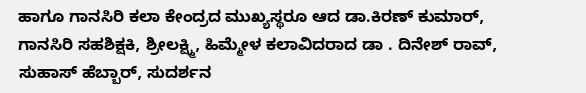ಹಾಗೂ ಗಾನಸಿರಿ ಕಲಾ ಕೇಂದ್ರದ ಮುಖ್ಯಸ್ಥರೂ ಆದ ಡಾ.ಕಿರಣ್ ಕುಮಾರ್, ಗಾನಸಿರಿ ಸಹಶಿಕ್ಷಕಿ, ಶ್ರೀಲಕ್ಷ್ಮಿ, ಹಿಮ್ಮೇಳ ಕಲಾವಿದರಾದ ಡಾ . ದಿನೇಶ್ ರಾವ್, ಸುಹಾಸ್ ಹೆಬ್ಬಾರ್, ಸುದರ್ಶನ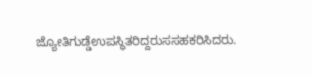ಜ್ಯೋತಿಗುಡ್ಡೆಉಪಸ್ಥಿತರಿದ್ದರುಸಸಹಕರಿಸಿದರು.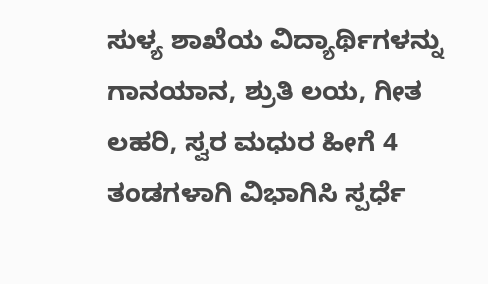ಸುಳ್ಯ ಶಾಖೆಯ ವಿದ್ಯಾರ್ಥಿಗಳನ್ನು ಗಾನಯಾನ, ಶ್ರುತಿ ಲಯ, ಗೀತ ಲಹರಿ, ಸ್ವರ ಮಧುರ ಹೀಗೆ 4 ತಂಡಗಳಾಗಿ ವಿಭಾಗಿಸಿ ಸ್ಪರ್ಧೆ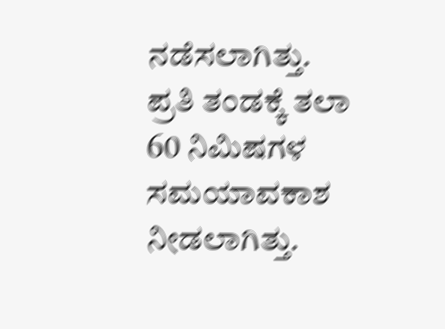ನಡೆಸಲಾಗಿತ್ತು. ಪ್ರತಿ ತಂಡಕ್ಕೆ ತಲಾ 60 ನಿಮಿಷಗಳ ಸಮಯಾವಕಾಶ ನೀಡಲಾಗಿತ್ತು.